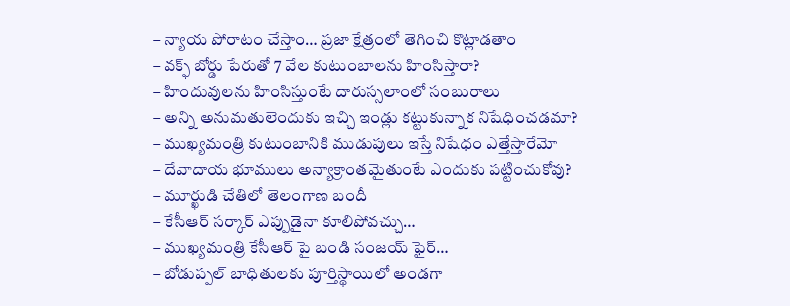– న్యాయ పోరాటం చేస్తాం… ప్రజా క్షేత్రంలో తెగించి కొట్లాడతాం
– వక్ఫ్ బోర్డు పేరుతో 7 వేల కుటుంబాలను హింసిస్తారా?
– హిందువులను హింసిస్తుంటే దారుస్సలాంలో సంబురాలు
– అన్ని అనుమతులెందుకు ఇచ్చి ఇండ్లు కట్టుకున్నాక నిషేధించడమా?
– ముఖ్యమంత్రి కుటుంబానికి ముడుపులు ఇస్తే నిషేధం ఎత్తేస్తారేమో
– దేవాదాయ భూములు అన్యాక్రాంతమైతుంటే ఎందుకు పట్టించుకోవు?
– మూర్ఖుడి చేతిలో తెలంగాణ బందీ
– కేసీఆర్ సర్కార్ ఎప్పుడైనా కూలిపోవచ్చు…
– ముఖ్యమంత్రి కేసీఆర్ పై బండి సంజయ్ ఫైర్…
– బోడుప్పల్ బాధితులకు పూర్తిస్థాయిలో అండగా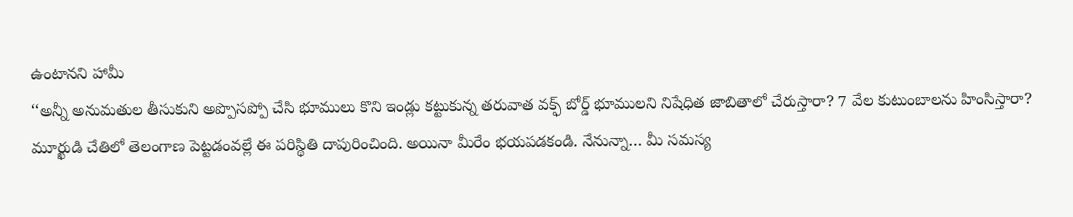ఉంటానని హామీ
‘‘అన్నీ అనుమతుల తీసుకుని అప్పొసప్పో చేసి భూములు కొని ఇండ్లు కట్టుకున్న తరువాత వక్ఫ్ బోర్డ్ భూములని నిషేధిత జాబితాలో చేరుస్తారా? 7 వేల కుటుంబాలను హింసిస్తారా? మూర్ఖుడి చేతిలో తెలంగాణ పెట్టడంవల్లే ఈ పరిస్థితి దాపురించింది. అయినా మీరేం భయపడకండి. నేనున్నా… మీ సమస్య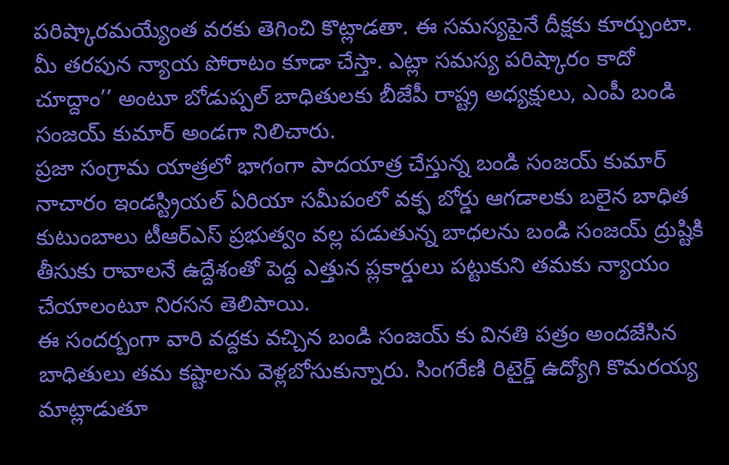పరిష్కారమయ్యేంత వరకు తెగించి కొట్లాడతా. ఈ సమస్యపైనే దీక్షకు కూర్చుంటా. మీ తరపున న్యాయ పోరాటం కూడా చేస్తా. ఎట్లా సమస్య పరిష్కారం కాదో చూద్దాం’’ అంటూ బోడుప్పల్ బాధితులకు బీజేపీ రాష్ట్ర అధ్యక్షులు, ఎంపీ బండి సంజయ్ కుమార్ అండగా నిలిచారు.
ప్రజా సంగ్రామ యాత్రలో భాగంగా పాదయాత్ర చేస్తున్న బండి సంజయ్ కుమార్ నాచారం ఇండస్ట్రియల్ ఏరియా సమీపంలో వక్ఫ బోర్డు ఆగడాలకు బలైన బాధిత కుటుంబాలు టీఆర్ఎస్ ప్రభుత్వం వల్ల పడుతున్న బాధలను బండి సంజయ్ ద్రుష్టికి తీసుకు రావాలనే ఉద్దేశంతో పెద్ద ఎత్తున ప్లకార్డులు పట్టుకుని తమకు న్యాయం చేయాలంటూ నిరసన తెలిపాయి.
ఈ సందర్బంగా వారి వద్దకు వచ్చిన బండి సంజయ్ కు వినతి పత్రం అందజేసిన బాధితులు తమ కష్టాలను వెళ్లబోసుకున్నారు. సింగరేణి రిటైర్డ్ ఉద్యోగి కొమరయ్య మాట్లాడుతూ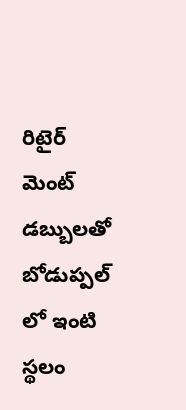రిటైర్ మెంట్ డబ్బులతో బోడుప్పల్ లో ఇంటి స్థలం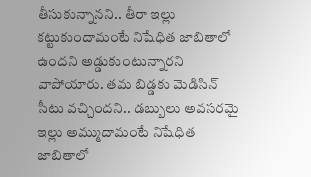తీసుకున్నానని.. తీరా ఇల్లు కట్టుకుందామంటే నిషేధిత జాబితాలో ఉందని అడ్డుకుంటున్నారని వాపోయారు. తమ బిడ్డకు మెడిసిన్ సీటు వచ్చిందని.. డబ్బులు అవసరమై ఇల్లు అమ్ముదామంటే నిషేధిత జాబితాలో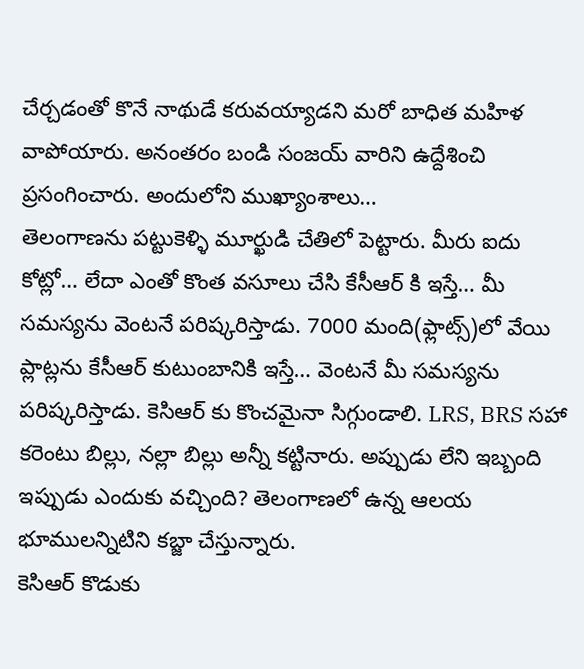చేర్చడంతో కొనే నాథుడే కరువయ్యాడని మరో బాధిత మహిళ వాపోయారు. అనంతరం బండి సంజయ్ వారిని ఉద్దేశించి ప్రసంగించారు. అందులోని ముఖ్యాంశాలు…
తెలంగాణను పట్టుకెళ్ళి మూర్ఖుడి చేతిలో పెట్టారు. మీరు ఐదు కోట్లో… లేదా ఎంతో కొంత వసూలు చేసి కేసీఆర్ కి ఇస్తే… మీ సమస్యను వెంటనే పరిష్కరిస్తాడు. 7000 మంది(ఫ్లాట్స్)లో వేయి ప్లాట్లను కేసీఆర్ కుటుంబానికి ఇస్తే… వెంటనే మీ సమస్యను పరిష్కరిస్తాడు. కెసిఆర్ కు కొంచమైనా సిగ్గుండాలి. LRS, BRS సహా కరెంటు బిల్లు, నల్లా బిల్లు అన్నీ కట్టినారు. అప్పుడు లేని ఇబ్బంది ఇప్పుడు ఎందుకు వచ్చింది? తెలంగాణలో ఉన్న ఆలయ భూములన్నిటిని కబ్జా చేస్తున్నారు.
కెసిఆర్ కొడుకు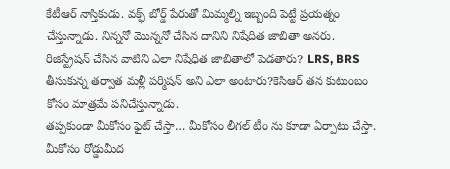కేటీఆర్ నాస్తికుడు. వక్ఫ్ బోర్డ్ పేరుతో మిమ్మల్ని ఇబ్బంది పెట్టే ప్రయత్నం చేస్తున్నాడు. నిన్ననో మొన్ననో చేసిన దానిని నిషేదిత జాబితా అనరు. రిజిస్ట్రేషన్ చేసిన వాటిని ఎలా నిషేధిత జాబితాలో పెడతారు? LRS, BRS తీసుకున్న తర్వాత మళ్లీ పర్మిషన్ అని ఎలా అంటారు?కెసిఆర్ తన కుటుంబం కోసం మాత్రమే పనిచేస్తున్నాడు.
తప్పకుండా మీకోసం ఫైట్ చేస్తా… మీకోసం లీగల్ టీం ను కూడా ఏర్పాటు చేస్తా. మీకోసం రోడ్డుమీద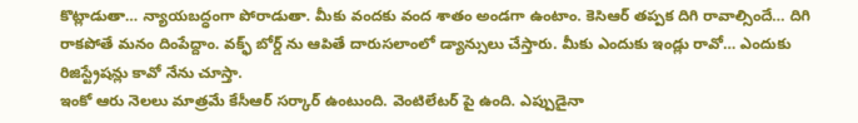కొట్లాడుతా… న్యాయబద్ధంగా పోరాడుతా. మీకు వందకు వంద శాతం అండగా ఉంటాం. కెసిఆర్ తప్పక దిగి రావాల్సిందే… దిగి రాకపోతే మనం దింపేద్దాం. వక్ఫ్ బోర్డ్ ను ఆపితే దారుసలాంలో డ్యాన్సులు చేస్తారు. మీకు ఎందుకు ఇండ్లు రావో… ఎందుకు రిజిస్ట్రేషన్లు కావో నేను చూస్తా.
ఇంకో ఆరు నెలలు మాత్రమే కేసీఆర్ సర్కార్ ఉంటుంది. వెంటిలేటర్ పై ఉంది. ఎప్పుడైనా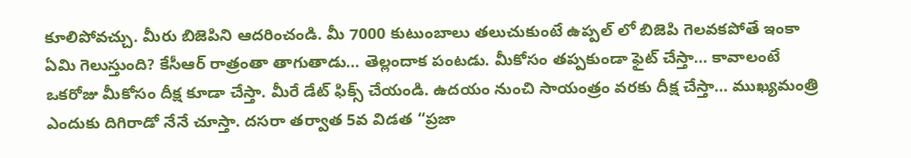కూలిపోవచ్చు. మీరు బిజెపిని ఆదరించండి. మీ 7000 కుటుంబాలు తలుచుకుంటే ఉప్పల్ లో బిజెపి గెలవకపోతే ఇంకా ఏమి గెలుస్తుంది? కేసీఆర్ రాత్రంతా తాగుతాడు… తెల్లందాక పంటడు. మీకోసం తప్పకుండా ఫైట్ చేస్తా… కావాలంటే ఒకరోజు మీకోసం దీక్ష కూడా చేస్తా. మీరే డేట్ ఫిక్స్ చేయండి. ఉదయం నుంచి సాయంత్రం వరకు దీక్ష చేస్తా… ముఖ్యమంత్రి ఎందుకు దిగిరాడో నేనే చూస్తా. దసరా తర్వాత 5వ విడత “ప్రజా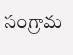సంగ్రామ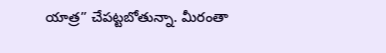యాత్ర” చేపట్టబోతున్నా. మీరంతా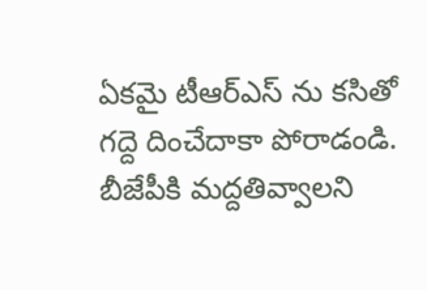ఏకమై టీఆర్ఎస్ ను కసితో గద్దె దించేదాకా పోరాడండి. బీజేపీకి మద్దతివ్వాలని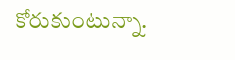కోరుకుంటున్నా.